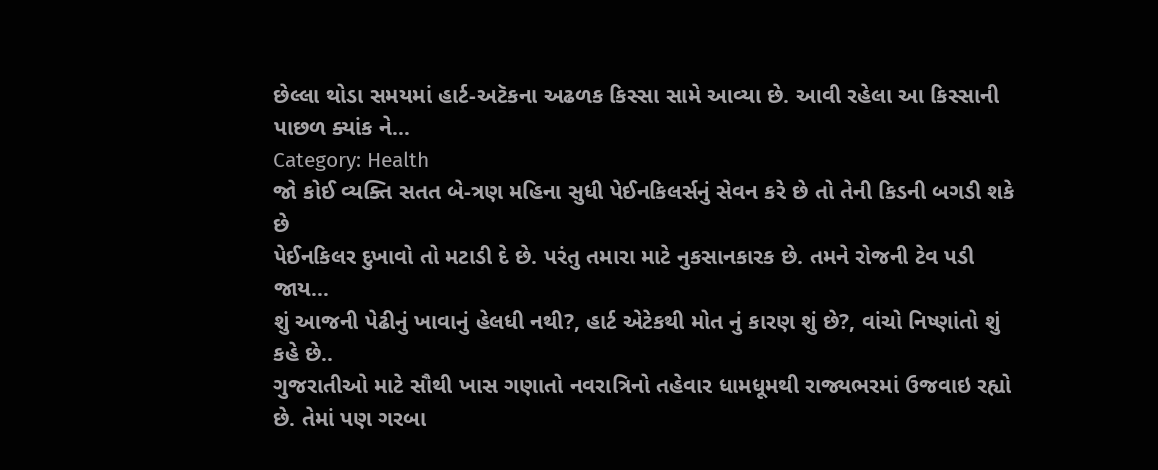છેલ્લા થોડા સમયમાં હાર્ટ-અટૅકના અઢળક કિસ્સા સામે આવ્યા છે. આવી રહેલા આ કિસ્સાની પાછળ ક્યાંક ને…
Category: Health
જો કોઈ વ્યક્તિ સતત બે-ત્રણ મહિના સુધી પેઈનકિલર્સનું સેવન કરે છે તો તેની કિડની બગડી શકે છે
પેઈનકિલર દુખાવો તો મટાડી દે છે. પરંતુ તમારા માટે નુકસાનકારક છે. તમને રોજની ટેવ પડી જાય…
શું આજની પેઢીનું ખાવાનું હેલધી નથી?, હાર્ટ એટેકથી મોત નું કારણ શું છે?, વાંચો નિષ્ણાંતો શું કહે છે..
ગુજરાતીઓ માટે સૌથી ખાસ ગણાતો નવરાત્રિનો તહેવાર ધામધૂમથી રાજ્યભરમાં ઉજવાઇ રહ્યો છે. તેમાં પણ ગરબા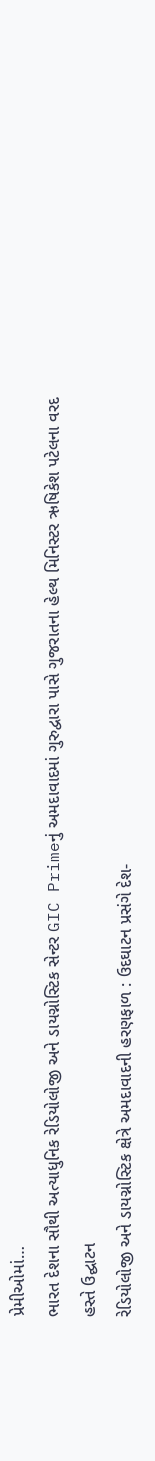પ્રેમીઓમાં…
ભારત દેશના સૌથી અત્યાધુનિક રેડિયોલોજી અને ડાયગ્નોસ્ટિક સેન્ટર GIC Primeનું અમદાવાદમાં ગુરુદ્વારા પાસે ગુજરાતના હેલ્થ મિનિસ્ટર ઋષિકેશ પટેલના વરદ હસ્તે ઉદ્ઘાટન
રેડિયોલોજી અને ડાયગ્નોસ્ટિક ક્ષેત્રે અમદાવાદની હરણફાળ : ઉદઘાટન પ્રસંગે દેશ-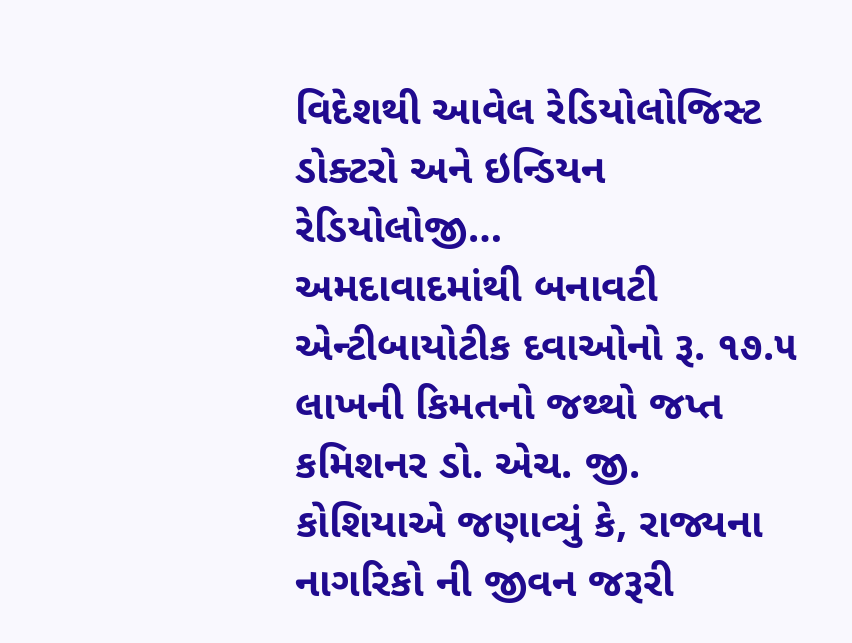વિદેશથી આવેલ રેડિયોલોજિસ્ટ ડોક્ટરો અને ઇન્ડિયન રેડિયોલોજી…
અમદાવાદમાંથી બનાવટી એન્ટીબાયોટીક દવાઓનો રૂ. ૧૭.૫ લાખની કિમતનો જથ્થો જપ્ત
કમિશનર ડો. એચ. જી. કોશિયાએ જણાવ્યું કે, રાજ્યના નાગરિકો ની જીવન જરૂરી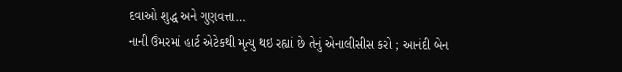દવાઓ શુદ્ધ અને ગુણવત્તા…
નાની ઉંમરમાં હાર્ટ એટેકથી મૃત્યુ થઇ રહ્યાં છે તેનું એનાલીસીસ કરો ; આનંદી બેન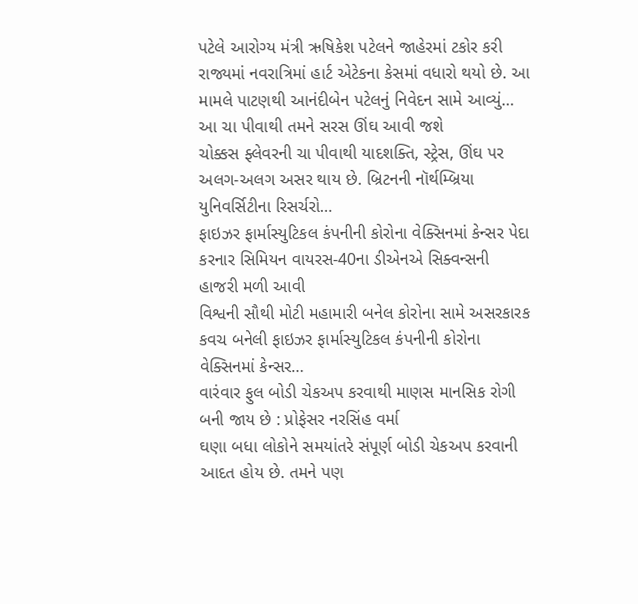પટેલે આરોગ્ય મંત્રી ઋષિકેશ પટેલને જાહેરમાં ટકોર કરી
રાજ્યમાં નવરાત્રિમાં હાર્ટ એટેકના કેસમાં વધારો થયો છે. આ મામલે પાટણથી આનંદીબેન પટેલનું નિવેદન સામે આવ્યું…
આ ચા પીવાથી તમને સરસ ઊંઘ આવી જશે
ચોક્કસ ફ્લેવરની ચા પીવાથી યાદશક્તિ, સ્ટ્રેસ, ઊંઘ પર અલગ-અલગ અસર થાય છે. બ્રિટનની નૉર્થમ્બ્રિયા યુનિવર્સિટીના રિસર્ચરો…
ફાઇઝર ફાર્માસ્યુટિકલ કંપનીની કોરોના વેક્સિનમાં કેન્સર પેદા કરનાર સિમિયન વાયરસ-40ના ડીએનએ સિક્વન્સની હાજરી મળી આવી
વિશ્વની સૌથી મોટી મહામારી બનેલ કોરોના સામે અસરકારક કવચ બનેલી ફાઇઝર ફાર્માસ્યુટિકલ કંપનીની કોરોના વેક્સિનમાં કેન્સર…
વારંવાર ફુલ બોડી ચેકઅપ કરવાથી માણસ માનસિક રોગી બની જાય છે : પ્રોફેસર નરસિંહ વર્મા
ઘણા બધા લોકોને સમયાંતરે સંપૂર્ણ બોડી ચેકઅપ કરવાની આદત હોય છે. તમને પણ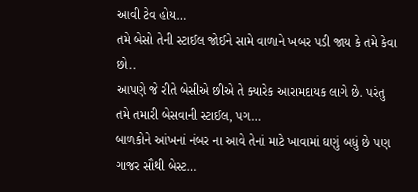આવી ટેવ હોય…
તમે બેસો તેની સ્ટાઈલ જોઈને સામે વાળાને ખબર પડી જાય કે તમે કેવા છો..
આપણે જે રીતે બેસીએ છીએ તે ક્યારેક આરામદાયક લાગે છે. પરંતુ તમે તમારી બેસવાની સ્ટાઈલ, પગ…
બાળકોને આંખનાં નંબર ના આવે તેનાં માટે ખાવામાં ઘણું બધું છે પણ ગાજર સૌથી બેસ્ટ…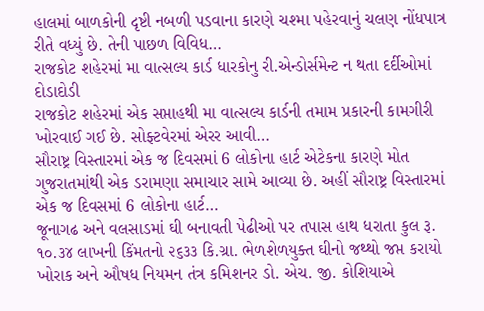હાલમાં બાળકોની દૃષ્ટી નબળી પડવાના કારણે ચશ્મા પહેરવાનું ચલણ નોંધપાત્ર રીતે વધ્યું છે. તેની પાછળ વિવિધ…
રાજકોટ શહેરમાં મા વાત્સલ્ય કાર્ડ ધારકોનુ રી.એન્ડોર્સમેન્ટ ન થતા દર્દીઓમાં દોડાદોડી
રાજકોટ શહેરમાં એક સપ્તાહથી મા વાત્સલ્ય કાર્ડની તમામ પ્રકારની કામગીરી ખોરવાઈ ગઈ છે. સોફ્ટવેરમાં એરર આવી…
સૌરાષ્ટ્ર વિસ્તારમાં એક જ દિવસમાં 6 લોકોના હાર્ટ એટેકના કારણે મોત
ગુજરાતમાંથી એક ડરામણા સમાચાર સામે આવ્યા છે. અહીં સૌરાષ્ટ્ર વિસ્તારમાં એક જ દિવસમાં 6 લોકોના હાર્ટ…
જૂનાગઢ અને વલસાડમાં ઘી બનાવતી પેઢીઓ પર તપાસ હાથ ધરાતા કુલ રૂ. ૧૦.૩૪ લાખની કિંમતનો ૨૬૩૩ કિ.ગ્રા. ભેળશેળયુક્ત ઘીનો જથ્થો જપ્ત કરાયો
ખોરાક અને ઔષધ નિયમન તંત્ર કમિશનર ડો. એચ. જી. કોશિયાએ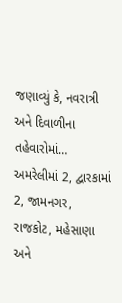જણાવ્યું કે, નવરાત્રી અને દિવાળીના તહેવારોમાં…
અમરેલીમાં 2, દ્વારકામાં 2, જામનગર, રાજકોટ, મહેસાણા અને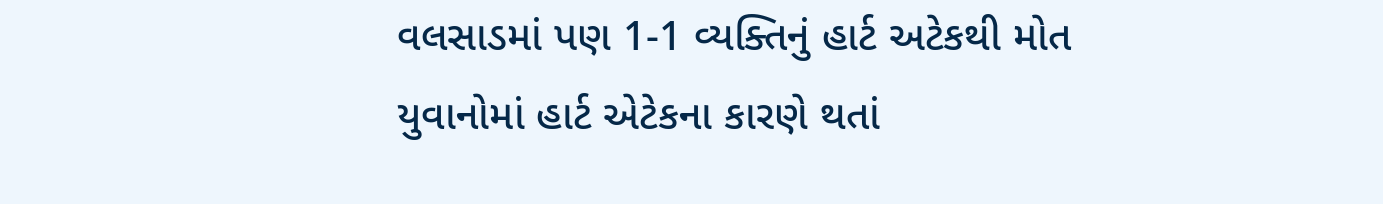વલસાડમાં પણ 1-1 વ્યક્તિનું હાર્ટ અટેકથી મોત
યુવાનોમાં હાર્ટ એટેકના કારણે થતાં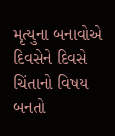મૃત્યુના બનાવોએ દિવસેને દિવસે ચિંતાનો વિષય બનતો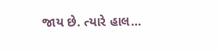જાય છે. ત્યારે હાલ…